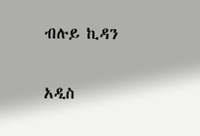ብሉይ ኪዳን

አዲስ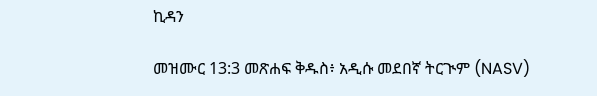ኪዳን

መዝሙር 13:3 መጽሐፍ ቅዱስ፥ አዲሱ መደበኛ ትርጒም (NASV)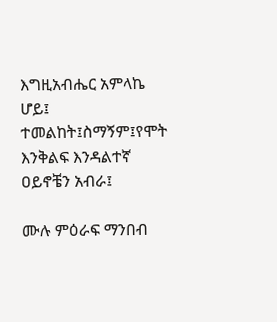እግዚአብሔር አምላኬ ሆይ፤ ተመልከት፤ስማኝም፤የሞት እንቅልፍ እንዳልተኛ ዐይኖቼን አብራ፤

ሙሉ ምዕራፍ ማንበብ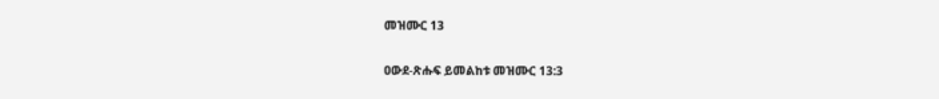መዝሙር 13

ዐውደ-ጽሑፍ ይመልከቱ መዝሙር 13:3